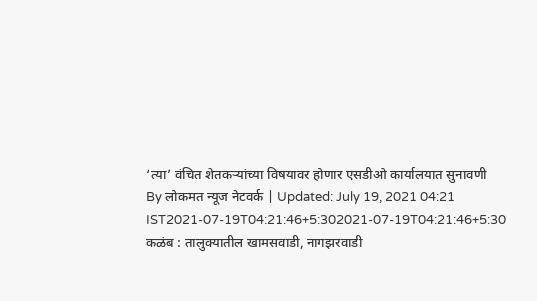‘त्या’ वंचित शेतकऱ्यांच्या विषयावर होणार एसडीओ कार्यालयात सुनावणी
By लोकमत न्यूज नेटवर्क | Updated: July 19, 2021 04:21 IST2021-07-19T04:21:46+5:302021-07-19T04:21:46+5:30
कळंब : तालुक्यातील खामसवाडी, नागझरवाडी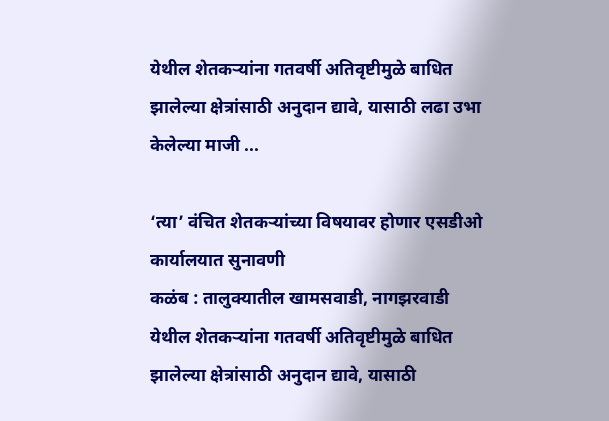येथील शेतकऱ्यांना गतवर्षी अतिवृष्टीमुळे बाधित झालेल्या क्षेत्रांसाठी अनुदान द्यावे, यासाठी लढा उभा केलेल्या माजी ...

‘त्या’ वंचित शेतकऱ्यांच्या विषयावर होणार एसडीओ कार्यालयात सुनावणी
कळंब : तालुक्यातील खामसवाडी, नागझरवाडी येथील शेतकऱ्यांना गतवर्षी अतिवृष्टीमुळे बाधित झालेल्या क्षेत्रांसाठी अनुदान द्यावे, यासाठी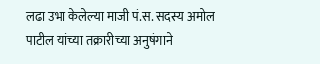लढा उभा केलेल्या माजी पं.स. सदस्य अमोल पाटील यांच्या तक्रारीच्या अनुषंगाने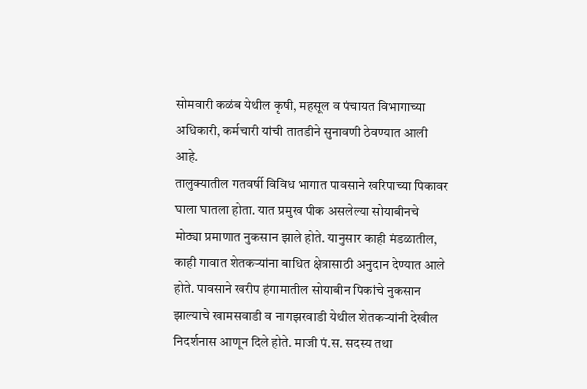सोमवारी कळंब येथील कृषी, महसूल व पंचायत विभागाच्या अधिकारी, कर्मचारी यांची तातडीने सुनावणी ठेवण्यात आली आहे.
तालुक्यातील गतवर्षी विविध भागात पावसाने खरिपाच्या पिकावर घाला घातला होता. यात प्रमुख पीक असलेल्या सोयाबीनचे मोठ्या प्रमाणात नुकसान झाले होते. यानुसार काही मंडळातील, काही गावात शेतकऱ्यांना बाधित क्षेत्रासाठी अनुदान देण्यात आले होते. पावसाने खरीप हंगामातील सोयाबीन पिकांचे नुकसान झाल्याचे खामसवाडी व नागझरवाडी येथील शेतकऱ्यांनी देखील निदर्शनास आणून दिले होते. माजी पं.स. सदस्य तथा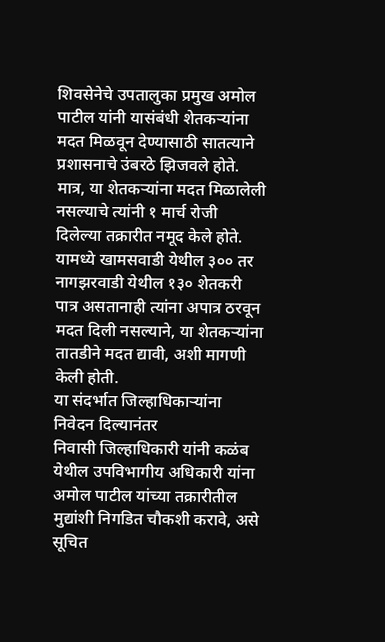शिवसेनेचे उपतालुका प्रमुख अमोल पाटील यांनी यासंबंधी शेतकऱ्यांना मदत मिळवून देण्यासाठी सातत्याने प्रशासनाचे उंबरठे झिजवले होते. मात्र, या शेतकऱ्यांना मदत मिळालेली नसल्याचे त्यांनी १ मार्च रोजी दिलेल्या तक्रारीत नमूद केले होते. यामध्ये खामसवाडी येथील ३०० तर नागझरवाडी येथील १३० शेतकरी पात्र असतानाही त्यांना अपात्र ठरवून मदत दिली नसल्याने, या शेतकऱ्यांना तातडीने मदत द्यावी, अशी मागणी केली होती.
या संदर्भात जिल्हाधिकाऱ्यांना निवेदन दिल्यानंतर
निवासी जिल्हाधिकारी यांनी कळंब येथील उपविभागीय अधिकारी यांना अमोल पाटील यांच्या तक्रारीतील मुद्यांशी निगडित चौकशी करावे, असे सूचित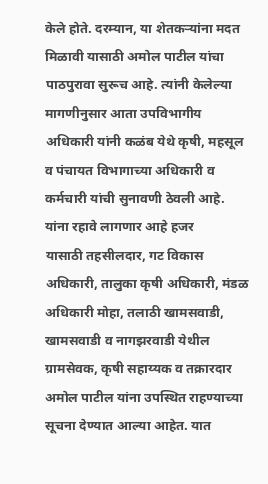केले होते. दरम्यान, या शेतकऱ्यांना मदत मिळावी यासाठी अमोल पाटील यांचा पाठपुरावा सुरूच आहे. त्यांनी केलेल्या मागणीनुसार आता उपविभागीय अधिकारी यांनी कळंब येथे कृषी, महसूल व पंचायत विभागाच्या अधिकारी व कर्मचारी यांची सुनावणी ठेवली आहे.
यांना रहावे लागणार आहे हजर
यासाठी तहसीलदार, गट विकास अधिकारी, तालुका कृषी अधिकारी, मंडळ अधिकारी मोहा, तलाठी खामसवाडी, खामसवाडी व नागझरवाडी येथील ग्रामसेवक, कृषी सहाय्यक व तक्रारदार अमोल पाटील यांना उपस्थित राहण्याच्या सूचना देण्यात आल्या आहेत. यात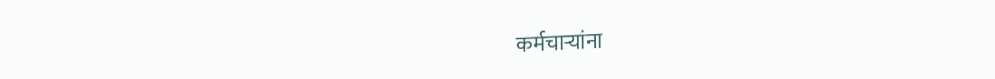कर्मचाऱ्यांना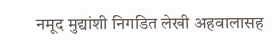नमूद मुद्यांशी निगडित लेखी अहवालासह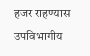हजर राहण्यास उपविभागीय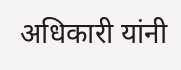अधिकारी यांनी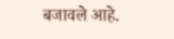बजावले आहे.